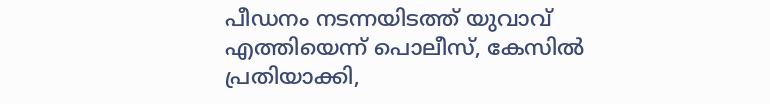പീഡനം നടന്നയിടത്ത് യുവാവ് എത്തിയെന്ന് പൊലീസ്, കേസിൽ പ്രതിയാക്കി,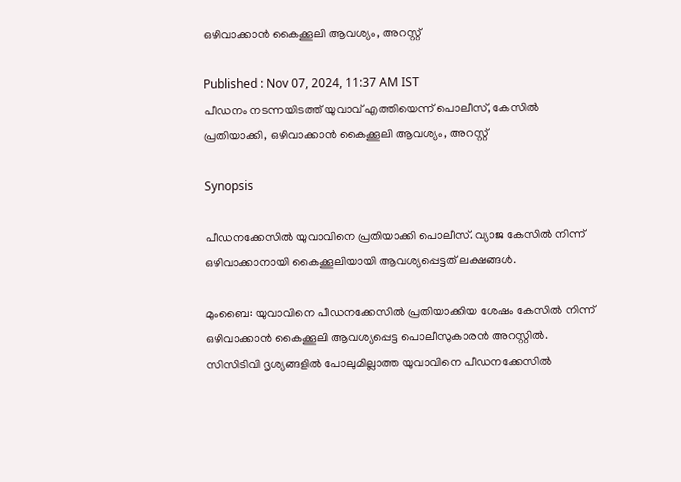ഒഴിവാക്കാൻ കൈക്കൂലി ആവശ്യം, അറസ്റ്റ്

Published : Nov 07, 2024, 11:37 AM IST
പീഡനം നടന്നയിടത്ത് യുവാവ് എത്തിയെന്ന് പൊലീസ്, കേസിൽ പ്രതിയാക്കി, ഒഴിവാക്കാൻ കൈക്കൂലി ആവശ്യം, അറസ്റ്റ്

Synopsis

പീഡനക്കേസിൽ യുവാവിനെ പ്രതിയാക്കി പൊലീസ്. വ്യാജ കേസിൽ നിന്ന് ഒഴിവാക്കാനായി കൈക്കൂലിയായി ആവശ്യപ്പെട്ടത് ലക്ഷങ്ങൾ.

മുംബൈ: യുവാവിനെ പീഡനക്കേസിൽ പ്രതിയാക്കിയ ശേഷം കേസിൽ നിന്ന് ഒഴിവാക്കാൻ കൈക്കൂലി ആവശ്യപ്പെട്ട പൊലീസുകാരൻ അറസ്റ്റിൽ.  സിസിടിവി ദൃശ്യങ്ങളിൽ പോലുമില്ലാത്ത യുവാവിനെ പീഡനക്കേസിൽ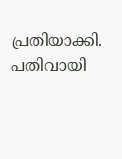പ്രതിയാക്കി. പതിവായി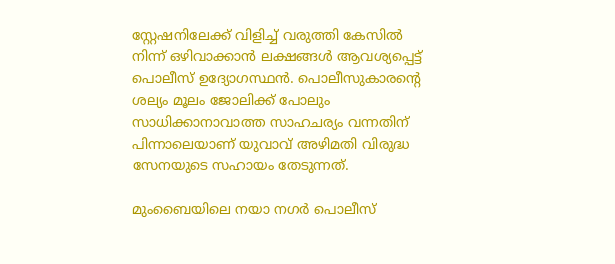സ്റ്റേഷനിലേക്ക് വിളിച്ച് വരുത്തി കേസിൽ നിന്ന് ഒഴിവാക്കാൻ ലക്ഷങ്ങൾ ആവശ്യപ്പെട്ട് പൊലീസ് ഉദ്യോഗസ്ഥൻ. പൊലീസുകാരന്റെ ശല്യം മൂലം ജോലിക്ക് പോലും സാധിക്കാനാവാത്ത സാഹചര്യം വന്നതിന് പിന്നാലെയാണ് യുവാവ് അഴിമതി വിരുദ്ധ സേനയുടെ സഹായം തേടുന്നത്.

മുംബൈയിലെ നയാ നഗർ പൊലീസ്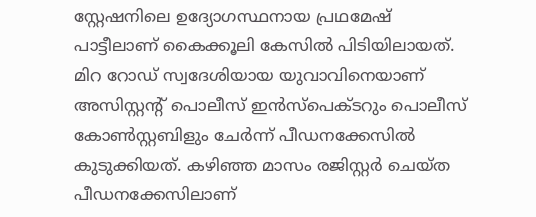സ്റ്റേഷനിലെ ഉദ്യോഗസ്ഥനായ പ്രഥമേഷ് പാട്ടീലാണ് കൈക്കൂലി കേസിൽ പിടിയിലായത്. മിറ റോഡ് സ്വദേശിയായ യുവാവിനെയാണ് അസിസ്റ്റന്റ് പൊലീസ് ഇൻസ്പെക്ടറും പൊലീസ് കോൺസ്റ്റബിളും ചേർന്ന് പീഡനക്കേസിൽ കുടുക്കിയത്. കഴിഞ്ഞ മാസം രജിസ്റ്റർ ചെയ്ത പീഡനക്കേസിലാണ്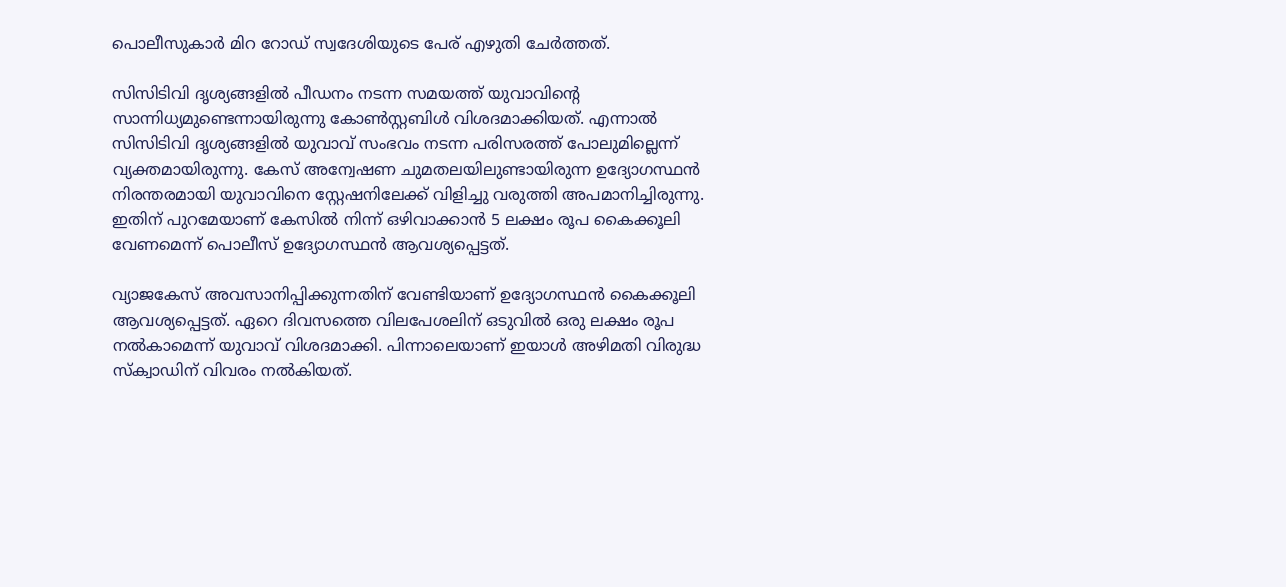പൊലീസുകാർ മിറ റോഡ് സ്വദേശിയുടെ പേര് എഴുതി ചേർത്തത്.

സിസിടിവി ദൃശ്യങ്ങളിൽ പീഡനം നടന്ന സമയത്ത് യുവാവിന്റെ സാന്നിധ്യമുണ്ടെന്നായിരുന്നു കോൺസ്റ്റബിൾ വിശദമാക്കിയത്. എന്നാൽ സിസിടിവി ദൃശ്യങ്ങളിൽ യുവാവ് സംഭവം നടന്ന പരിസരത്ത് പോലുമില്ലെന്ന് വ്യക്തമായിരുന്നു. കേസ് അന്വേഷണ ചുമതലയിലുണ്ടായിരുന്ന ഉദ്യോഗസ്ഥൻ നിരന്തരമായി യുവാവിനെ സ്റ്റേഷനിലേക്ക് വിളിച്ചു വരുത്തി അപമാനിച്ചിരുന്നു. ഇതിന് പുറമേയാണ് കേസിൽ നിന്ന് ഒഴിവാക്കാൻ 5 ലക്ഷം രൂപ കൈക്കൂലി വേണമെന്ന് പൊലീസ് ഉദ്യോഗസ്ഥൻ ആവശ്യപ്പെട്ടത്.

വ്യാജകേസ് അവസാനിപ്പിക്കുന്നതിന് വേണ്ടിയാണ് ഉദ്യോഗസ്ഥൻ കൈക്കൂലി ആവശ്യപ്പെട്ടത്. ഏറെ ദിവസത്തെ വിലപേശലിന് ഒടുവിൽ ഒരു ലക്ഷം രൂപ നൽകാമെന്ന് യുവാവ് വിശദമാക്കി. പിന്നാലെയാണ് ഇയാൾ അഴിമതി വിരുദ്ധ സ്ക്വാഡിന് വിവരം നൽകിയത്.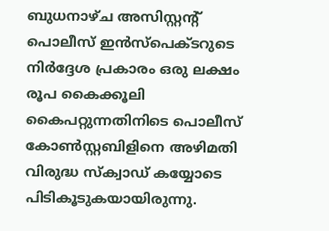ബുധനാഴ്ച അസിസ്റ്റന്റ് പൊലീസ് ഇൻസ്പെക്ടറുടെ നിർദ്ദേശ പ്രകാരം ഒരു ലക്ഷം രൂപ കൈക്കൂലി കൈപറ്റുന്നതിനിടെ പൊലീസ് കോൺസ്റ്റബിളിനെ അഴിമതി വിരുദ്ധ സ്ക്വാഡ് കയ്യോടെ പിടികൂടുകയായിരുന്നു.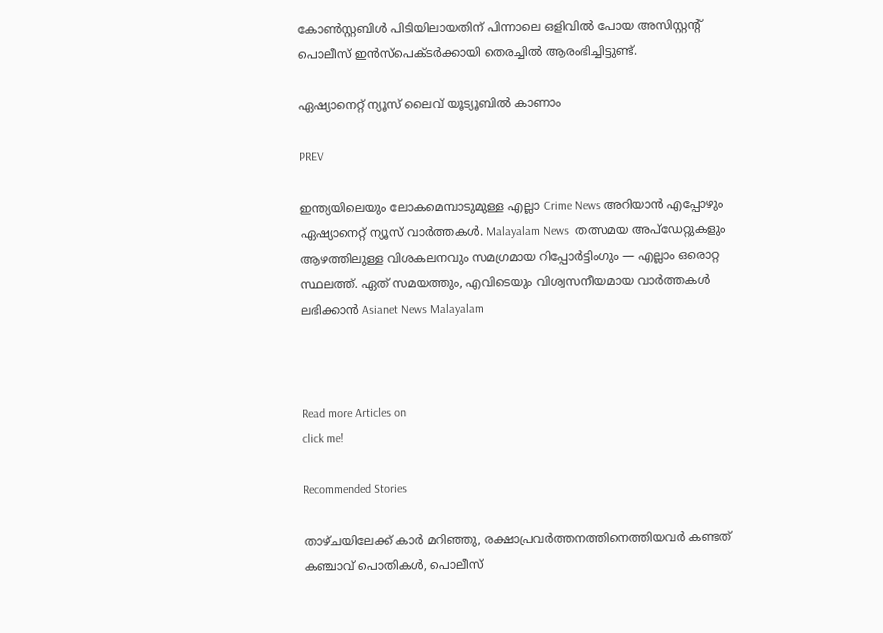കോൺസ്റ്റബിൾ പിടിയിലായതിന് പിന്നാലെ ഒളിവിൽ പോയ അസിസ്റ്റന്റ് പൊലീസ് ഇൻസ്പെക്ടർക്കായി തെരച്ചിൽ ആരംഭിച്ചിട്ടുണ്ട്.

ഏഷ്യാനെറ്റ് ന്യൂസ് ലൈവ് യൂട്യൂബിൽ കാണാം

PREV

ഇന്ത്യയിലെയും ലോകമെമ്പാടുമുള്ള എല്ലാ Crime News അറിയാൻ എപ്പോഴും ഏഷ്യാനെറ്റ് ന്യൂസ് വാർത്തകൾ. Malayalam News  തത്സമയ അപ്‌ഡേറ്റുകളും ആഴത്തിലുള്ള വിശകലനവും സമഗ്രമായ റിപ്പോർട്ടിംഗും — എല്ലാം ഒരൊറ്റ സ്ഥലത്ത്. ഏത് സമയത്തും, എവിടെയും വിശ്വസനീയമായ വാർത്തകൾ ലഭിക്കാൻ Asianet News Malayalam



Read more Articles on
click me!

Recommended Stories

താഴ്ചയിലേക്ക് കാർ മറിഞ്ഞു, രക്ഷാപ്രവർത്തനത്തിനെത്തിയവർ കണ്ടത് കഞ്ചാവ് പൊതികൾ, പൊലീസ്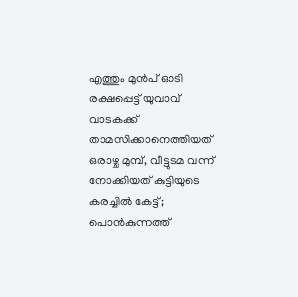എത്തും മുൻപ് ഓടി രക്ഷപ്പെട്ട് യുവാവ്
വാടകക്ക് താമസിക്കാനെത്തിയത് ഒരാഴ്ച മുമ്പ്, വീട്ടുടമ വന്ന് നോക്കിയത് കുട്ടിയുടെ കരച്ചിൽ കേട്ട്; പൊൻകുന്നത്ത്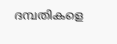ദമ്പതികളെ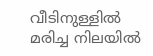വീടിനുള്ളിൽ മരിച്ച നിലയിൽ